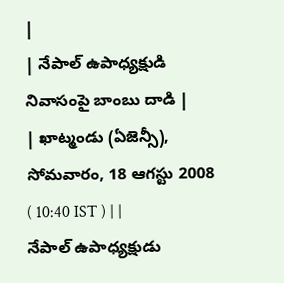|
| నేపాల్ ఉపాధ్యక్షుడి నివాసంపై బాంబు దాడి |
| ఖాట్మండు (ఏజెన్సీ), సోమవారం, 18 ఆగస్టు 2008 ( 10:40 IST ) | |
నేపాల్ ఉపాధ్యక్షుడు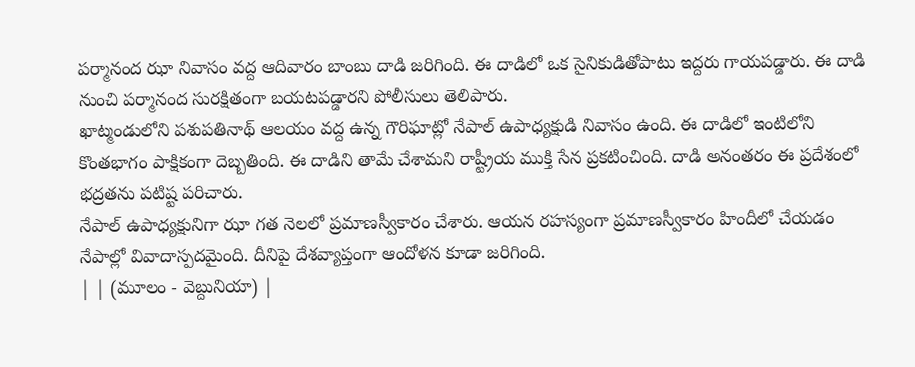పర్మానంద ఝా నివాసం వద్ద ఆదివారం బాంబు దాడి జరిగింది. ఈ దాడిలో ఒక సైనికుడితోపాటు ఇద్దరు గాయపడ్డారు. ఈ దాడి నుంచి పర్మానంద సురక్షితంగా బయటపడ్డారని పోలీసులు తెలిపారు.
ఖాట్మండులోని పశుపతినాథ్ ఆలయం వద్ద ఉన్న గౌరిఘాట్లో నేపాల్ ఉపాధ్యక్షుడి నివాసం ఉంది. ఈ దాడిలో ఇంటిలోని కొంతభాగం పాక్షికంగా దెబ్బతింది. ఈ దాడిని తామే చేశామని రాష్ట్రీయ ముక్తి సేన ప్రకటించింది. దాడి అనంతరం ఈ ప్రదేశంలో భద్రతను పటిష్ట పరిచారు.
నేపాల్ ఉపాధ్యక్షునిగా ఝా గత నెలలో ప్రమాణస్వీకారం చేశారు. ఆయన రహస్యంగా ప్రమాణస్వీకారం హిందీలో చేయడం నేపాల్లో వివాదాస్పదమైంది. దీనిపై దేశవ్యాప్తంగా ఆందోళన కూడా జరిగింది.
| | (మూలం - వెబ్దునియా) |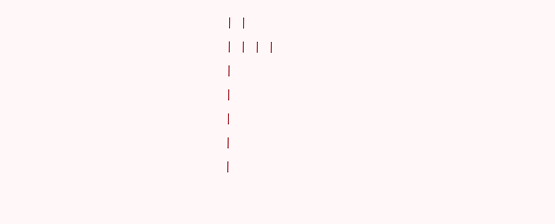| |
| | | |
|
|
|
|
|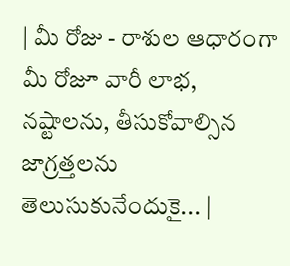| మీ రోజు - రాశుల ఆధారంగా మీ రోజూ వారీ లాభ, నష్టాలను, తీసుకోవాల్సిన జాగ్రత్తలను తెలుసుకునేందుకై... |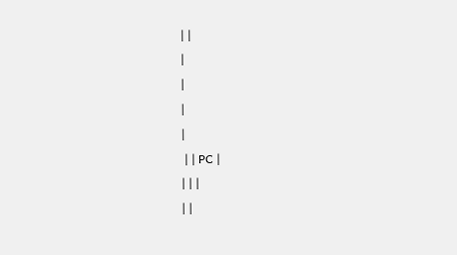| |
|
|
|
|
 | | PC |
| | |
| |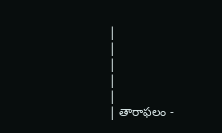|
|
|
|
|
| తారాఫలం -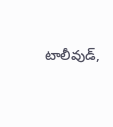టాలీవుడ్,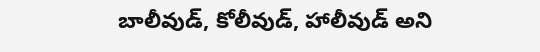బాలీవుడ్, కోలీవుడ్, హాలీవుడ్ అని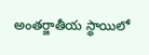అంతర్జాతీయ స్థాయిలో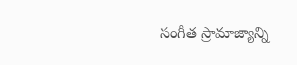సంగీత స్రామాజ్యాన్ని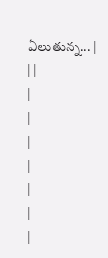ఏలుతున్న... |
| |
|
|
|
|
|
|
|